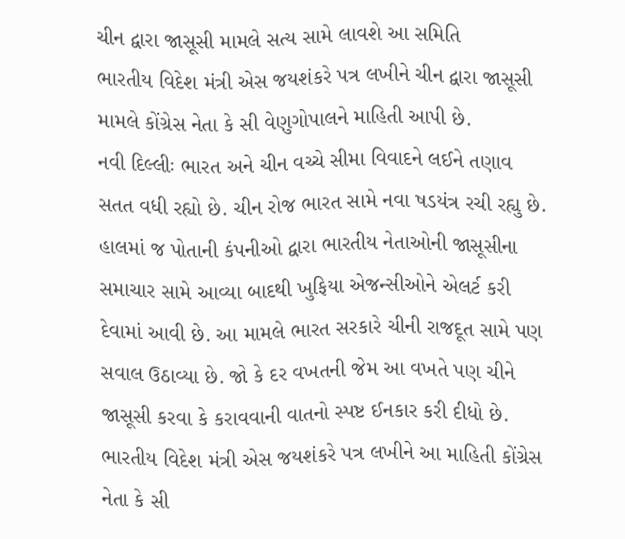ચીન દ્વારા જાસૂસી મામલે સત્ય સામે લાવશે આ સમિતિ
ભારતીય વિદેશ મંત્રી એસ જયશંકરે પત્ર લખીને ચીન દ્વારા જાસૂસી મામલે કોંગ્રેસ નેતા કે સી વેણુગોપાલને માહિતી આપી છે.
નવી દિલ્લીઃ ભારત અને ચીન વચ્ચે સીમા વિવાદને લઈને તણાવ સતત વધી રહ્યો છે. ચીન રોજ ભારત સામે નવા ષડયંત્ર રચી રહ્યુ છે. હાલમાં જ પોતાની કંપનીઓ દ્વારા ભારતીય નેતાઓની જાસૂસીના સમાચાર સામે આવ્યા બાદથી ખુફિયા એજન્સીઓને એલર્ટ કરી દેવામાં આવી છે. આ મામલે ભારત સરકારે ચીની રાજદૂત સામે પણ સવાલ ઉઠાવ્યા છે. જો કે દર વખતની જેમ આ વખતે પણ ચીને જાસૂસી કરવા કે કરાવવાની વાતનો સ્પષ્ટ ઈનકાર કરી દીધો છે. ભારતીય વિદેશ મંત્રી એસ જયશંકરે પત્ર લખીને આ માહિતી કોંગ્રેસ નેતા કે સી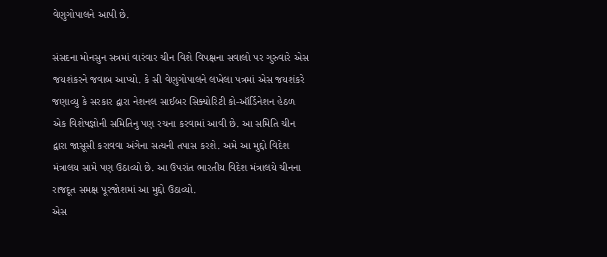વેણુગોપાલને આપી છે.

સંસદના મોનસુન સત્રમાં વારંવાર ચીન વિશે વિપક્ષના સવાલો પર ગુરુવારે એસ જયશંકરને જવાબ આપ્યો. કે સી વેણુગોપાલને લખેલા પત્રમાં એસ જયશંકરે જણાવ્યુ કે સરકાર દ્વારા નેશનલ સાઈબર સિક્યોરિટી કો-ઑર્ડિનેશન હેઠળ એક વિશેષજ્ઞોની સમિતિનુ પણ રચના કરવામાં આવી છે. આ સમિતિ ચીન દ્વારા જાસૂસી કરાવવા અંગેના સત્યની તપાસ કરશે. અમે આ મુદ્દો વિદેશ મંત્રાલય સામે પણ ઉઠાવ્યો છે. આ ઉપરાંત ભારતીય વિદેશ મંત્રાલયે ચીનના રાજદૂત સમક્ષ પૂરજોશમાં આ મુદ્દો ઉઠાવ્યો.
એસ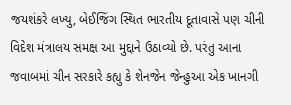જયશંકરે લખ્યુ, બેઈજિંગ સ્થિત ભારતીય દૂતાવાસે પણ ચીની વિદેશ મંત્રાલય સમક્ષ આ મુદ્દાને ઉઠાવ્યો છે. પરંતુ આના જવાબમાં ચીન સરકારે કહ્યુ કે શેનજેન જેન્હુઆ એક ખાનગી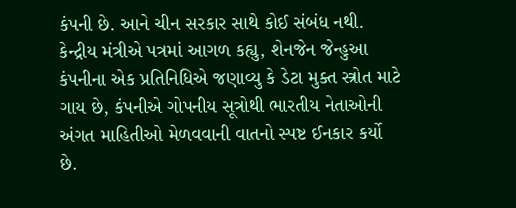કંપની છે. આને ચીન સરકાર સાથે કોઈ સંબંધ નથી. કેન્દ્રીય મંત્રીએ પત્રમાં આગળ કહ્યુ, શેનજેન જેન્હુઆ કંપનીના એક પ્રતિનિધિએ જણાવ્યુ કે ડેટા મુક્ત સ્ત્રોત માટે ગાય છે, કંપનીએ ગોપનીય સૂત્રોથી ભારતીય નેતાઓની અંગત માહિતીઓ મેળવવાની વાતનો સ્પષ્ટ ઈનકાર કર્યો છે.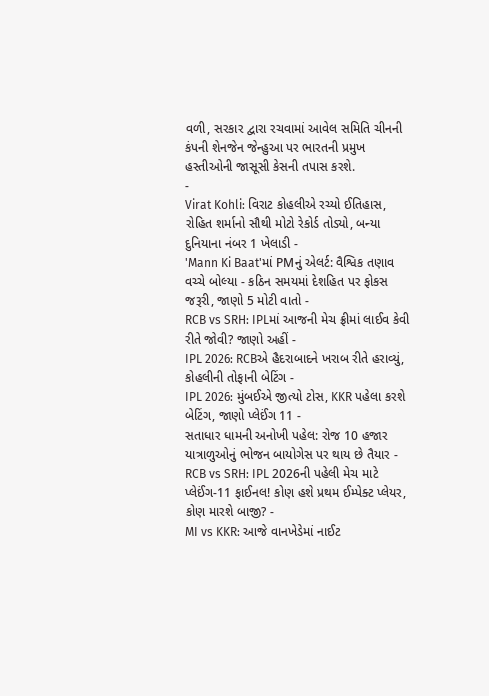વળી, સરકાર દ્વારા રચવામાં આવેલ સમિતિ ચીનની કંપની શેનજેન જેન્હુઆ પર ભારતની પ્રમુખ હસ્તીઓની જાસૂસી કેસની તપાસ કરશે.
-
Virat Kohli: વિરાટ કોહલીએ રચ્યો ઈતિહાસ, રોહિત શર્માનો સૌથી મોટો રેકોર્ડ તોડ્યો, બન્યા દુનિયાના નંબર 1 ખેલાડી -
'Mann Ki Baat'માં PMનું એલર્ટ: વૈશ્વિક તણાવ વચ્ચે બોલ્યા - કઠિન સમયમાં દેશહિત પર ફોકસ જરૂરી, જાણો 5 મોટી વાતો -
RCB vs SRH: IPLમાં આજની મેચ ફ્રીમાં લાઈવ કેવી રીતે જોવી? જાણો અહીં -
IPL 2026: RCBએ હૈદરાબાદને ખરાબ રીતે હરાવ્યું, કોહલીની તોફાની બેટિંગ -
IPL 2026: મુંબઈએ જીત્યો ટોસ, KKR પહેલા કરશે બેટિંગ, જાણો પ્લેઈંગ 11 -
સતાધાર ધામની અનોખી પહેલ: રોજ 10 હજાર યાત્રાળુઓનું ભોજન બાયોગેસ પર થાય છે તૈયાર -
RCB vs SRH: IPL 2026ની પહેલી મેચ માટે પ્લેઈંગ-11 ફાઈનલ! કોણ હશે પ્રથમ ઈમ્પેક્ટ પ્લેયર, કોણ મારશે બાજી? -
MI vs KKR: આજે વાનખેડેમાં નાઈટ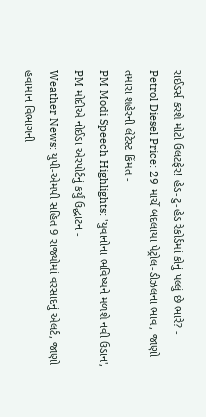રાઈડર્સ કરશે મોટો ઉલટફેર! હેડ-ટુ-હેડ રેકોર્ડમાં કોનું પલ્લું છે ભારે? -
Petrol Diesel Price: 29 માર્ચે બદલાયા પેટ્રોલ-ડીઝલના ભાવ, જાણો તમારા શહેરની લેટેસ્ટ કિંમત -
PM Modi Speech Highlights: 'યુવાનોના ભવિષ્યને મળશે નવી ઉડાન', PM મોદીએ નોઈડા એરપોર્ટનું કર્યું ઉદ્ઘાટન -
Weather News: યુપી-એમપી સહિત 9 રાજ્યોમાં વરસાદનું એલર્ટ, જાણો હવામાન વિભાગની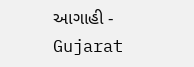આગાહી -
Gujarat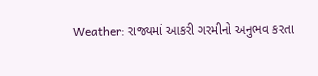Weather: રાજ્યમાં આકરી ગરમીનો અનુભવ કરતા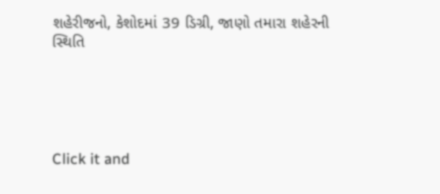શહેરીજનો, કેશોદમાં 39 ડિગ્રી, જાણો તમારા શહેરની સ્થિતિ





Click it and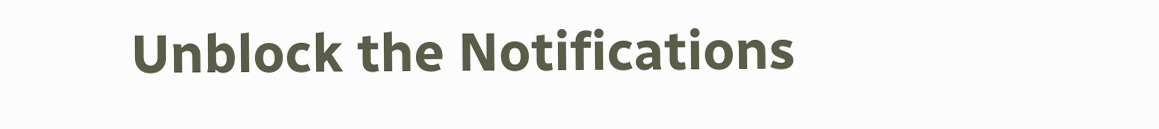Unblock the Notifications